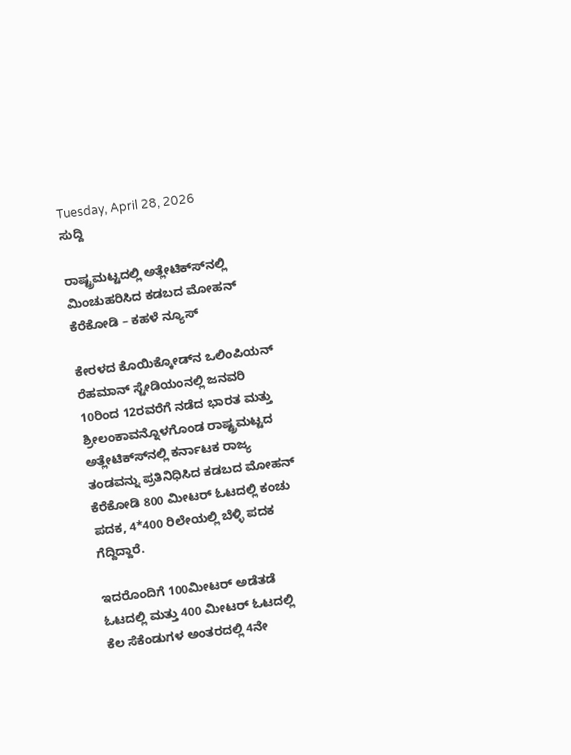Tuesday, April 28, 2026
ಸುದ್ದಿ

ರಾಷ್ಟ್ರಮಟ್ಟದಲ್ಲಿ ಅತ್ಲೇಟಿಕ್ಸ್‍ನಲ್ಲಿ ಮಿಂಚುಹರಿಸಿದ ಕಡಬದ ಮೋಹನ್ ಕೆರೆಕೋಡಿ – ಕಹಳೆ ನ್ಯೂಸ್

ಕೇರಳದ ಕೊಯಿಕ್ಕೋಡ್‍ನ ಒಲಿಂಪಿಯನ್ ರೆಹಮಾನ್ ಸ್ಟೇಡಿಯಂನಲ್ಲಿ ಜನವರಿ 10ರಿಂದ 12ರವರೆಗೆ ನಡೆದ ಭಾರತ ಮತ್ತು ಶ್ರೀಲಂಕಾವನ್ನೊಳಗೊಂಡ ರಾಷ್ಟ್ರಮಟ್ಟದ ಅತ್ಲೇಟಿಕ್ಸ್‍ನಲ್ಲಿ ಕರ್ನಾಟಕ ರಾಜ್ಯ ತಂಡವನ್ನು ಪ್ರತಿನಿಧಿಸಿದ ಕಡಬದ ಮೋಹನ್ ಕೆರೆಕೋಡಿ 800 ಮೀಟರ್ ಓಟದಲ್ಲಿ ಕಂಚು ಪದಕ, 4*400 ರಿಲೇಯಲ್ಲಿ ಬೆಳ್ಳಿ ಪದಕ ಗೆದ್ದಿದ್ದಾರೆ.

ಇದರೊಂದಿಗೆ 100ಮೀಟರ್ ಅಡೆತಡೆ ಓಟದಲ್ಲಿ ಮತ್ತು 400 ಮೀಟರ್ ಓಟದಲ್ಲಿ ಕೆಲ ಸೆಕೆಂಡುಗಳ ಅಂತರದಲ್ಲಿ 4ನೇ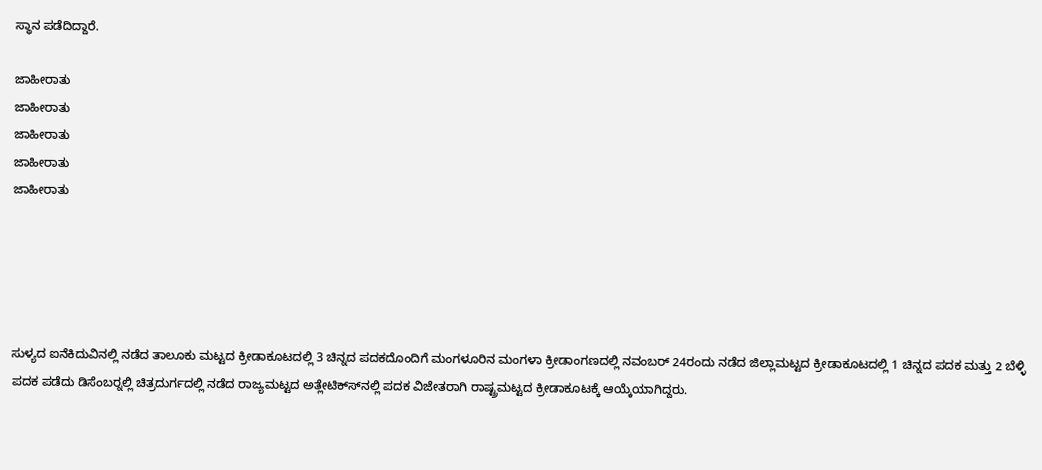ಸ್ಥಾನ ಪಡೆದಿದ್ದಾರೆ.

ಜಾಹೀರಾತು
ಜಾಹೀರಾತು
ಜಾಹೀರಾತು
ಜಾಹೀರಾತು
ಜಾಹೀರಾತು





ಸುಳ್ಯದ ಐನೆಕಿದುವಿನಲ್ಲಿ ನಡೆದ ತಾಲೂಕು ಮಟ್ಟದ ಕ್ರೀಡಾಕೂಟದಲ್ಲಿ 3 ಚಿನ್ನದ ಪದಕದೊಂದಿಗೆ ಮಂಗಳೂರಿನ ಮಂಗಳಾ ಕ್ರೀಡಾಂಗಣದಲ್ಲಿ ನವಂಬರ್ 24ರಂದು ನಡೆದ ಜಿಲ್ಲಾಮಟ್ಟದ ಕ್ರೀಡಾಕೂಟದಲ್ಲಿ 1 ಚಿನ್ನದ ಪದಕ ಮತ್ತು 2 ಬೆಳ್ಳಿ ಪದಕ ಪಡೆದು ಡಿಸೆಂಬರ್‍ನಲ್ಲಿ ಚಿತ್ರದುರ್ಗದಲ್ಲಿ ನಡೆದ ರಾಜ್ಯಮಟ್ಟದ ಅತ್ಲೇಟಿಕ್ಸ್‍ನಲ್ಲಿ ಪದಕ ವಿಜೇತರಾಗಿ ರಾಷ್ಟ್ರಮಟ್ಟದ ಕ್ರೀಡಾಕೂಟಕ್ಕೆ ಆಯ್ಕೆಯಾಗಿದ್ದರು.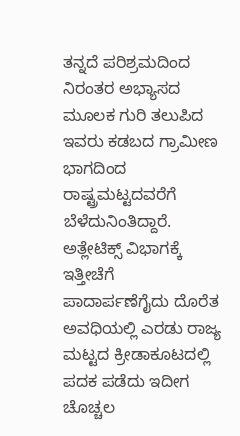ತನ್ನದೆ ಪರಿಶ್ರಮದಿಂದ ನಿರಂತರ ಅಭ್ಯಾಸದ ಮೂಲಕ ಗುರಿ ತಲುಪಿದ ಇವರು ಕಡಬದ ಗ್ರಾಮೀಣ ಭಾಗದಿಂದ ರಾಷ್ಟ್ರಮಟ್ಟದವರೆಗೆ ಬೆಳೆದುನಿಂತಿದ್ದಾರೆ. ಅತ್ಲೇಟಿಕ್ಸ್ ವಿಭಾಗಕ್ಕೆ ಇತ್ತೀಚೆಗೆ ಪಾದಾರ್ಪಣೆಗೈದು ದೊರೆತ ಅವಧಿಯಲ್ಲಿ ಎರಡು ರಾಜ್ಯ ಮಟ್ಟದ ಕ್ರೀಡಾಕೂಟದಲ್ಲಿ ಪದಕ ಪಡೆದು ಇದೀಗ ಚೊಚ್ಚಲ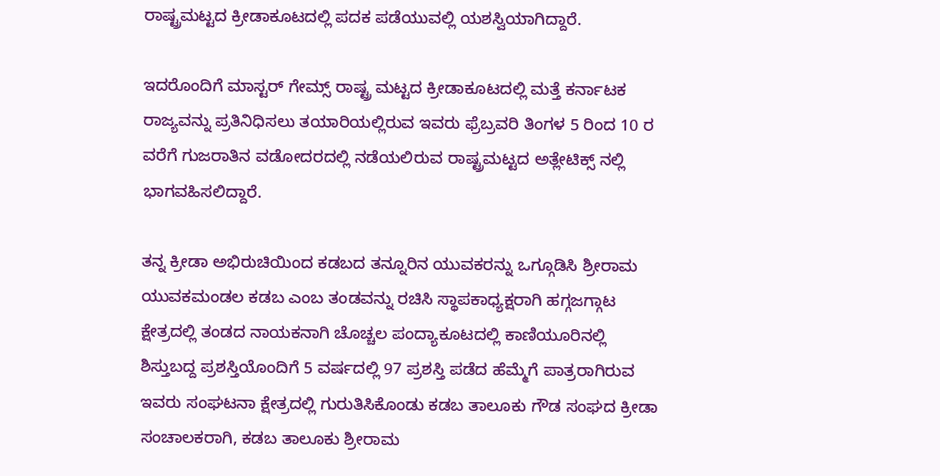ರಾಷ್ಟ್ರಮಟ್ಟದ ಕ್ರೀಡಾಕೂಟದಲ್ಲಿ ಪದಕ ಪಡೆಯುವಲ್ಲಿ ಯಶಸ್ವಿಯಾಗಿದ್ದಾರೆ.

ಇದರೊಂದಿಗೆ ಮಾಸ್ಟರ್ ಗೇಮ್ಸ್ ರಾಷ್ಟ್ರ ಮಟ್ಟದ ಕ್ರೀಡಾಕೂಟದಲ್ಲಿ ಮತ್ತೆ ಕರ್ನಾಟಕ ರಾಜ್ಯವನ್ನು ಪ್ರತಿನಿಧಿಸಲು ತಯಾರಿಯಲ್ಲಿರುವ ಇವರು ಫ್ರೆಬ್ರವರಿ ತಿಂಗಳ 5 ರಿಂದ 10 ರ ವರೆಗೆ ಗುಜರಾತಿನ ವಡೋದರದಲ್ಲಿ ನಡೆಯಲಿರುವ ರಾಷ್ಟ್ರಮಟ್ಟದ ಅತ್ಲೇಟಿಕ್ಸ್ ನಲ್ಲಿ ಭಾಗವಹಿಸಲಿದ್ದಾರೆ.

ತನ್ನ ಕ್ರೀಡಾ ಅಭಿರುಚಿಯಿಂದ ಕಡಬದ ತನ್ನೂರಿನ ಯುವಕರನ್ನು ಒಗ್ಗೂಡಿಸಿ ಶ್ರೀರಾಮ ಯುವಕಮಂಡಲ ಕಡಬ ಎಂಬ ತಂಡವನ್ನು ರಚಿಸಿ ಸ್ಥಾಪಕಾಧ್ಯಕ್ಷರಾಗಿ ಹಗ್ಗಜಗ್ಗಾಟ ಕ್ಷೇತ್ರದಲ್ಲಿ ತಂಡದ ನಾಯಕನಾಗಿ ಚೊಚ್ಚಲ ಪಂದ್ಯಾಕೂಟದಲ್ಲಿ ಕಾಣಿಯೂರಿನಲ್ಲಿ ಶಿಸ್ತುಬದ್ದ ಪ್ರಶಸ್ತಿಯೊಂದಿಗೆ 5 ವರ್ಷದಲ್ಲಿ 97 ಪ್ರಶಸ್ತಿ ಪಡೆದ ಹೆಮ್ಮೆಗೆ ಪಾತ್ರರಾಗಿರುವ ಇವರು ಸಂಘಟನಾ ಕ್ಷೇತ್ರದಲ್ಲಿ ಗುರುತಿಸಿಕೊಂಡು ಕಡಬ ತಾಲೂಕು ಗೌಡ ಸಂಘದ ಕ್ರೀಡಾ ಸಂಚಾಲಕರಾಗಿ, ಕಡಬ ತಾಲೂಕು ಶ್ರೀರಾಮ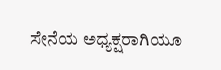ಸೇನೆಯ ಅಧ್ಯಕ್ಷರಾಗಿಯೂ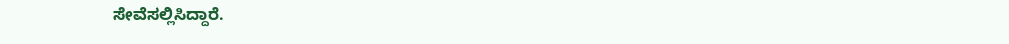ಸೇವೆಸಲ್ಲಿಸಿದ್ದಾರೆ.